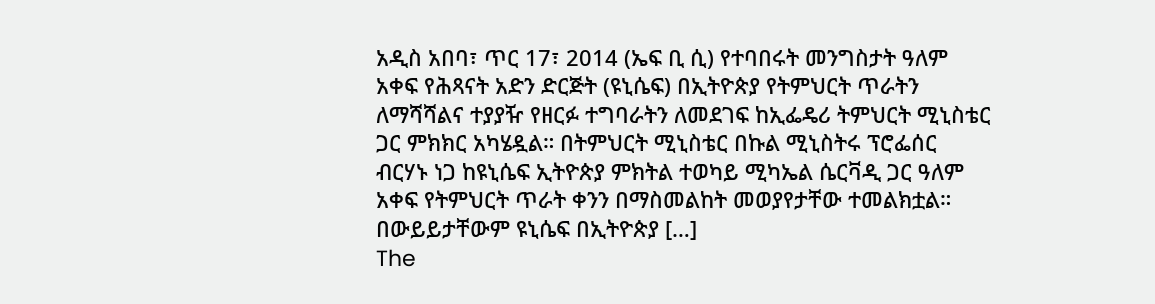አዲስ አበባ፣ ጥር 17፣ 2014 (ኤፍ ቢ ሲ) የተባበሩት መንግስታት ዓለም አቀፍ የሕጻናት አድን ድርጅት (ዩኒሴፍ) በኢትዮጵያ የትምህርት ጥራትን ለማሻሻልና ተያያዥ የዘርፉ ተግባራትን ለመደገፍ ከኢፌዴሪ ትምህርት ሚኒስቴር ጋር ምክክር አካሄዷል። በትምህርት ሚኒስቴር በኩል ሚኒስትሩ ፕሮፌሰር ብርሃኑ ነጋ ከዩኒሴፍ ኢትዮጵያ ምክትል ተወካይ ሚካኤል ሴርቫዲ ጋር ዓለም አቀፍ የትምህርት ጥራት ቀንን በማስመልከት መወያየታቸው ተመልክቷል። በውይይታቸውም ዩኒሴፍ በኢትዮጵያ […]
The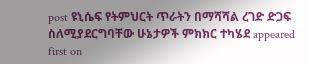post ዩኒሴፍ የትምህርት ጥራትን በማሻሻል ረገድ ድጋፍ ስለሚያደርግባቸው ሁኔታዎች ምክክር ተካሄደ appeared first on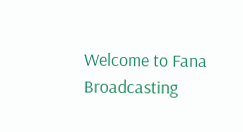Welcome to Fana Broadcasting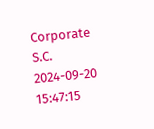Corporate S.C.
2024-09-20 15:47:15